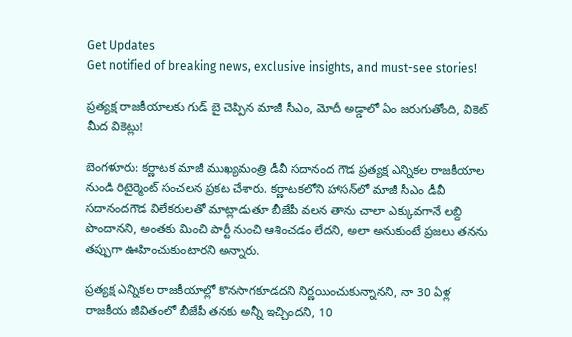Get Updates
Get notified of breaking news, exclusive insights, and must-see stories!

ప్రత్యక్ష రాజకీయాలకు గుడ్ బై చెప్పిన మాజీ సీఎం, మోదీ అడ్డాలో ఏం జరుగుతోంది, వికెట్ మీద వికెట్లు!

బెంగళూరు: కర్ణాటక మాజీ ముఖ్యమంత్రి డీవీ సదానంద గౌడ ప్రత్యక్ష ఎన్నికల రాజకీయాల నుండి రిటైర్మెంట్ సంచలన ప్రకట చేశారు. కర్ణాటకలోని హాసన్‌లో మాజీ సీఎం డీవీ సదానందగౌడ విలేకరులతో మాట్లాడుతూ బీజేపీ వలన తాను చాలా ఎక్కువగానే లబ్ది పొందానని, అంతకు మించి పార్టీ నుంచి ఆశించడం లేదని, అలా అనుకుంటే ప్రజలు తనను తప్పుగా ఊహించుకుంటారని అన్నారు.

ప్రత్యక్ష ఎన్నికల రాజకీయాల్లో కొనసాగకూడదని నిర్ణయించుకున్నానని, నా 30 ఏళ్ల రాజకీయ జీవితంలో బీజేపీ తనకు అన్నీ ఇచ్చిందని, 10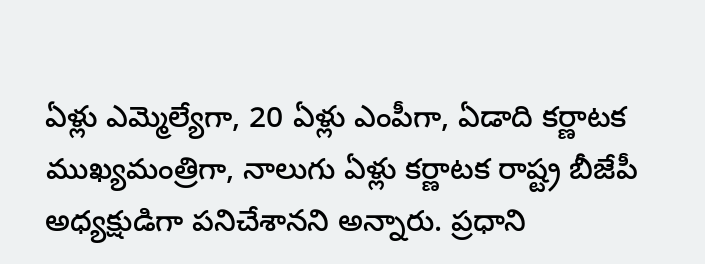ఏళ్లు ఎమ్మెల్యేగా, 20 ఏళ్లు ఎంపీగా, ఏడాది కర్ణాటక ముఖ్యమంత్రిగా, నాలుగు ఏళ్లు కర్ణాటక రాష్ట్ర బీజేపీ అధ్యక్షుడిగా పనిచేశానని అన్నారు. ప్రధాని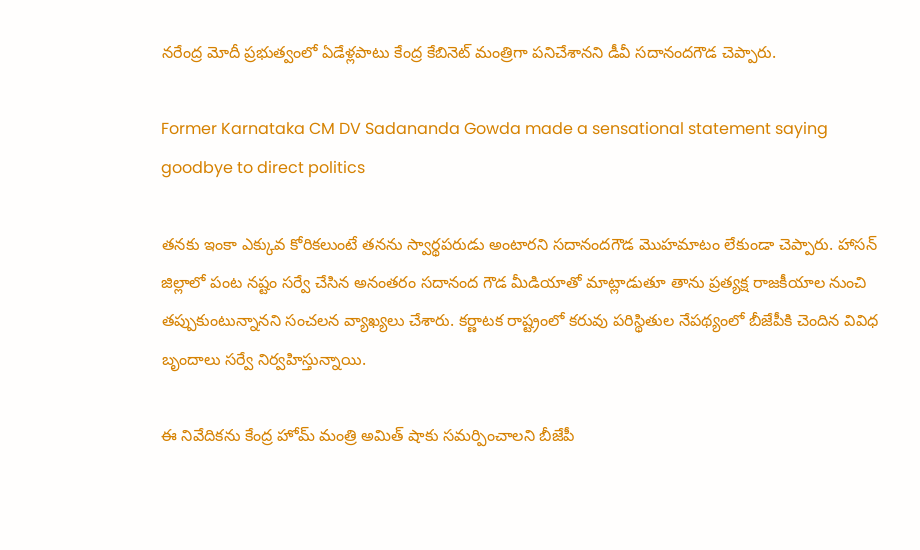నరేంద్ర మోదీ ప్రభుత్వంలో ఏడేళ్లపాటు కేంద్ర కేబినెట్‌ మంత్రిగా పనిచేశానని డీవీ సదానందగౌడ చెప్పారు.

Former Karnataka CM DV Sadananda Gowda made a sensational statement saying goodbye to direct politics

తనకు ఇంకా ఎక్కువ కోరికలుంటే తనను స్వార్థపరుడు అంటారని సదానందగౌడ మొహమాటం లేకుండా చెప్పారు. హాసన్ జిల్లాలో పంట నష్టం సర్వే చేసిన అనంతరం సదానంద గౌడ మీడియాతో మాట్లాడుతూ తాను ప్రత్యక్ష రాజకీయాల నుంచి తప్పుకుంటున్నానని సంచలన వ్యాఖ్యలు చేశారు. కర్ణాటక రాష్ట్రంలో కరువు పరిస్థితుల నేపథ్యంలో బీజేపీకి చెందిన వివిధ బృందాలు సర్వే నిర్వహిస్తున్నాయి.

ఈ నివేదికను కేంద్ర హోమ్ మంత్రి అమిత్ షాకు సమర్పించాలని బీజేపీ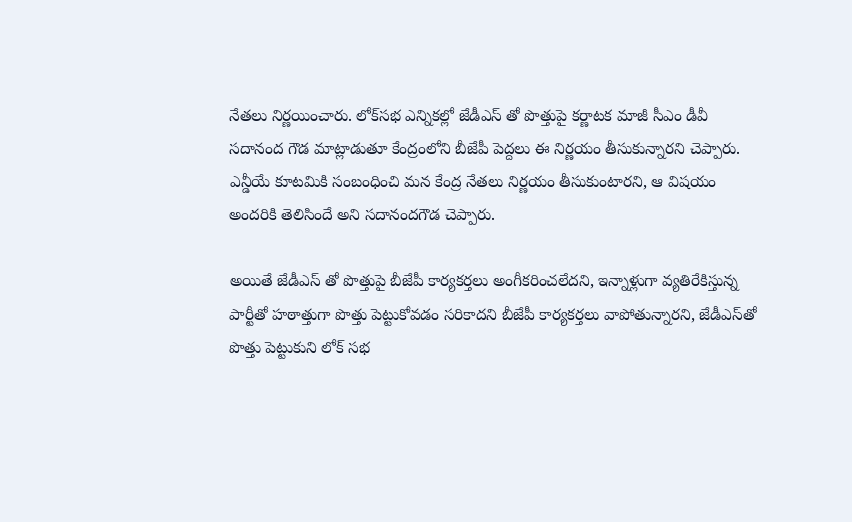నేతలు నిర్ణయించారు. లోక్‌సభ ఎన్నికల్లో జేడీఎస్ తో పొత్తుపై కర్ణాటక మాజీ సీఎం డీవీ సదానంద గౌడ మాట్లాడుతూ కేంద్రంలోని బీజేపీ పెద్దలు ఈ నిర్ణయం తీసుకున్నారని చెప్పారు. ఎన్డీయే కూటమికి సంబంధించి మన కేంద్ర నేతలు నిర్ణయం తీసుకుంటారని, ఆ విషయం అందరికి తెలిసిందే అని సదానందగౌడ చెప్పారు.

అయితే జేడీఎస్ తో పొత్తుపై బీజేపీ కార్యకర్తలు అంగీకరించలేదని, ఇన్నాళ్లుగా వ్యతిరేకిస్తున్న పార్టీతో హఠాత్తుగా పొత్తు పెట్టుకోవడం సరికాదని బీజేపీ కార్యకర్తలు వాపోతున్నారని, జేడీఎస్‌తో పొత్తు పెట్టుకుని లోక్ సభ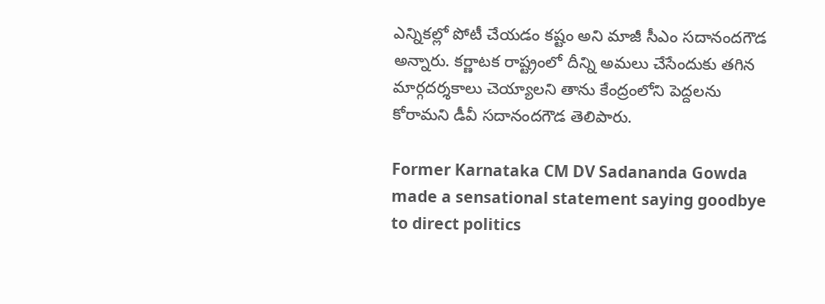ఎన్నికల్లో పోటీ చేయడం కష్టం అని మాజీ సీఎం సదానందగౌడ అన్నారు. కర్ణాటక రాష్ట్రంలో దీన్ని అమలు చేసేందుకు తగిన మార్గదర్శకాలు చెయ్యాలని తాను కేంద్రంలోని పెద్దలను కోరామని డీవీ సదానందగౌడ తెలిపారు.

Former Karnataka CM DV Sadananda Gowda made a sensational statement saying goodbye to direct politics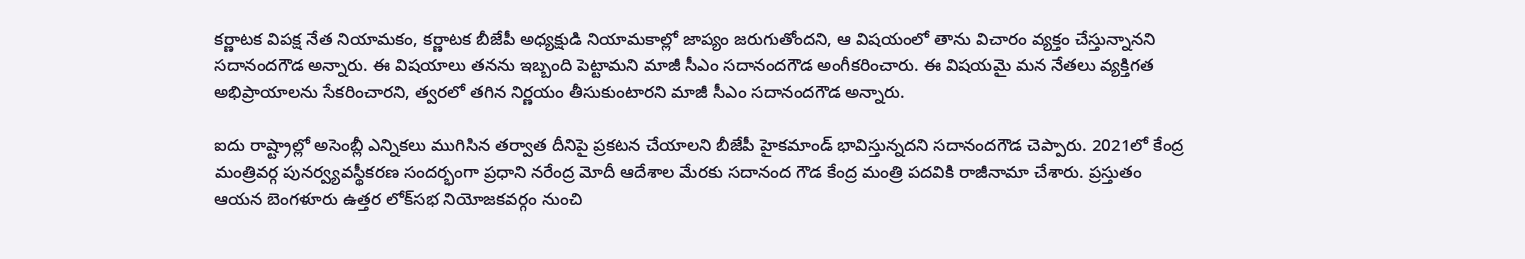కర్ణాటక విపక్ష నేత నియామకం, కర్ణాటక బీజేపీ అధ్యక్షుడి నియామకాల్లో జాప్యం జరుగుతోందని, ఆ విషయంలో తాను విచారం వ్యక్తం చేస్తున్నానని సదానందగౌడ అన్నారు. ఈ విషయాలు తనను ఇబ్బంది పెట్టామని మాజీ సీఎం సదానందగౌడ అంగీకరించారు. ఈ విషయమై మన నేతలు వ్యక్తిగత అభిప్రాయాలను సేకరించారని, త్వరలో తగిన నిర్ణయం తీసుకుంటారని మాజీ సీఎం సదానందగౌడ అన్నారు.

ఐదు రాష్ట్రాల్లో అసెంబ్లీ ఎన్నికలు ముగిసిన తర్వాత దీనిపై ప్రకటన చేయాలని బీజేపీ హైకమాండ్ భావిస్తున్నదని సదానందగౌడ చెప్పారు. 2021లో కేంద్ర మంత్రివర్గ పునర్వ్యవస్థీకరణ సందర్భంగా ప్రధాని నరేంద్ర మోదీ ఆదేశాల మేరకు సదానంద గౌడ కేంద్ర మంత్రి పదవికి రాజీనామా చేశారు. ప్రస్తుతం ఆయన బెంగళూరు ఉత్తర లోక్‌సభ నియోజకవర్గం నుంచి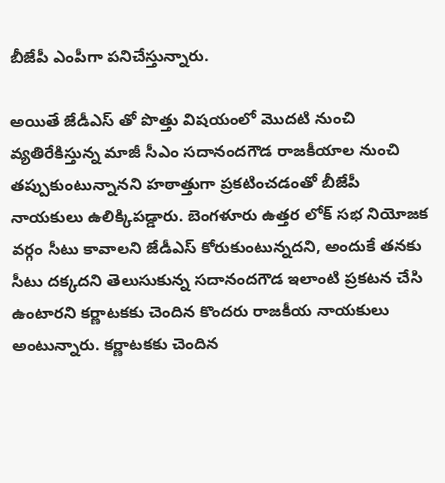బీజేపీ ఎంపీగా పనిచేస్తున్నారు.

అయితే జేడీఎస్ తో పొత్తు విషయంలో మొదటి నుంచి వ్యతిరేకిస్తున్న మాజీ సీఎం సదానందగౌడ రాజకీయాల నుంచి తప్పుకుంటున్నానని హఠాత్తుగా ప్రకటించడంతో బీజేపీ నాయకులు ఉలిక్కిపడ్డారు. బెంగళూరు ఉత్తర లోక్ సభ నియోజక వర్గం సీటు కావాలని జేడీఎస్ కోరుకుంటున్నదని, అందుకే తనకు సీటు దక్కదని తెలుసుకున్న సదానందగౌడ ఇలాంటి ప్రకటన చేసి ఉంటారని కర్ణాటకకు చెందిన కొందరు రాజకీయ నాయకులు అంటున్నారు. కర్ణాటకకు చెందిన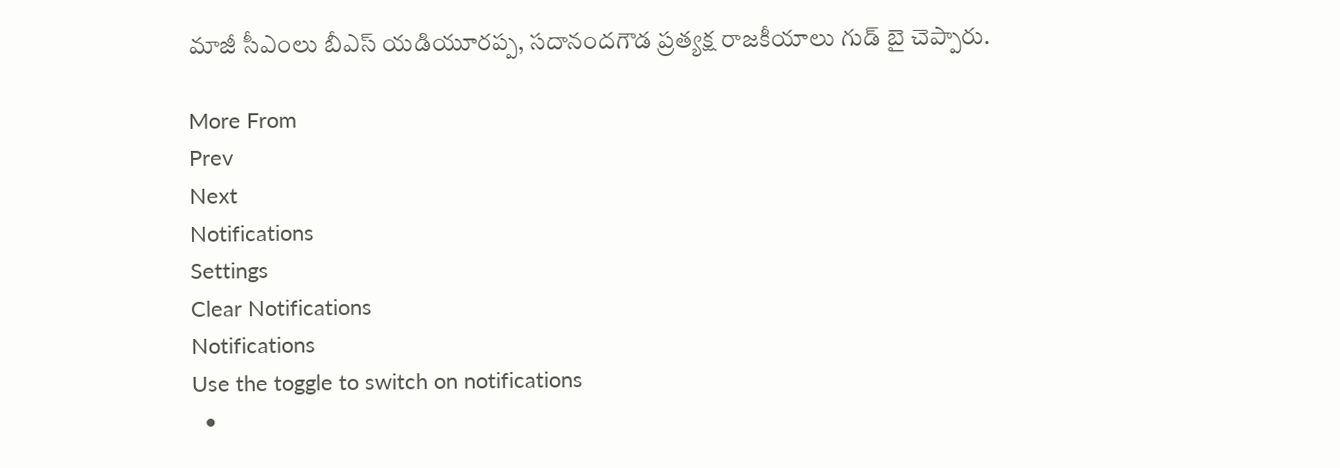మాజీ సీఎంలు బీఎస్ యడియూరప్ప, సదానందగౌడ ప్రత్యక్ష రాజకీయాలు గుడ్ బై చెప్పారు.

More From
Prev
Next
Notifications
Settings
Clear Notifications
Notifications
Use the toggle to switch on notifications
  •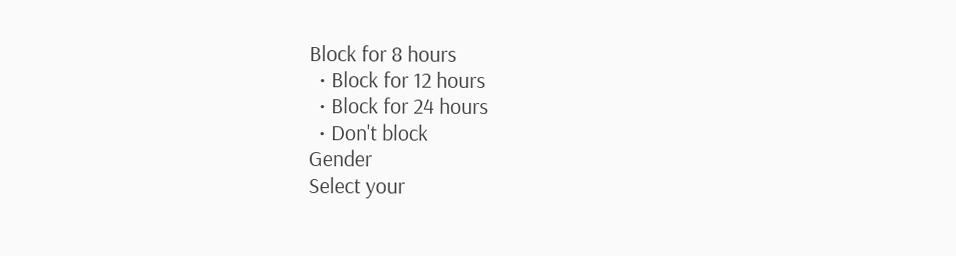Block for 8 hours
  • Block for 12 hours
  • Block for 24 hours
  • Don't block
Gender
Select your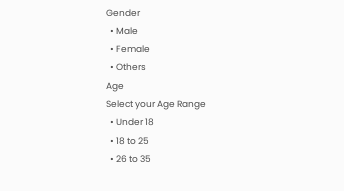Gender
  • Male
  • Female
  • Others
Age
Select your Age Range
  • Under 18
  • 18 to 25
  • 26 to 35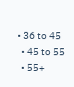• 36 to 45
  • 45 to 55
  • 55+